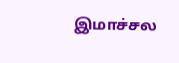இமாச்சல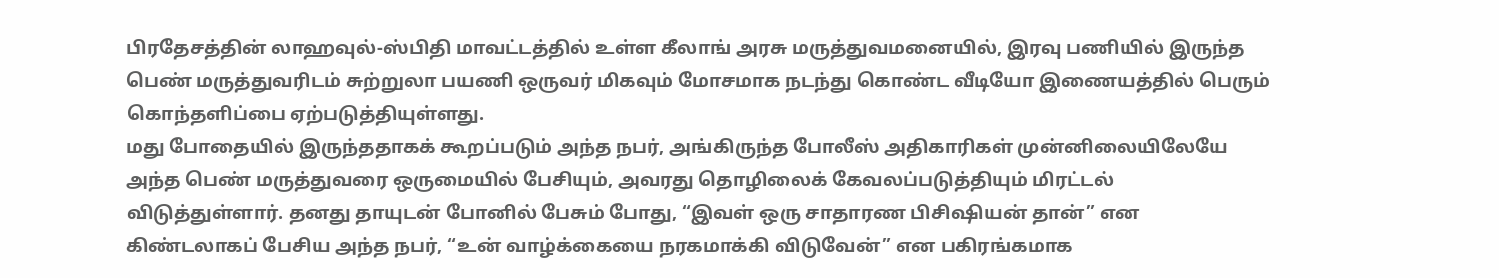பிரதேசத்தின் லாஹவுல்-ஸ்பிதி மாவட்டத்தில் உள்ள கீலாங் அரசு மருத்துவமனையில், இரவு பணியில் இருந்த பெண் மருத்துவரிடம் சுற்றுலா பயணி ஒருவர் மிகவும் மோசமாக நடந்து கொண்ட வீடியோ இணையத்தில் பெரும் கொந்தளிப்பை ஏற்படுத்தியுள்ளது.
மது போதையில் இருந்ததாகக் கூறப்படும் அந்த நபர், அங்கிருந்த போலீஸ் அதிகாரிகள் முன்னிலையிலேயே அந்த பெண் மருத்துவரை ஒருமையில் பேசியும், அவரது தொழிலைக் கேவலப்படுத்தியும் மிரட்டல் விடுத்துள்ளார். தனது தாயுடன் போனில் பேசும் போது, “இவள் ஒரு சாதாரண பிசிஷியன் தான்” என கிண்டலாகப் பேசிய அந்த நபர், “உன் வாழ்க்கையை நரகமாக்கி விடுவேன்” என பகிரங்கமாக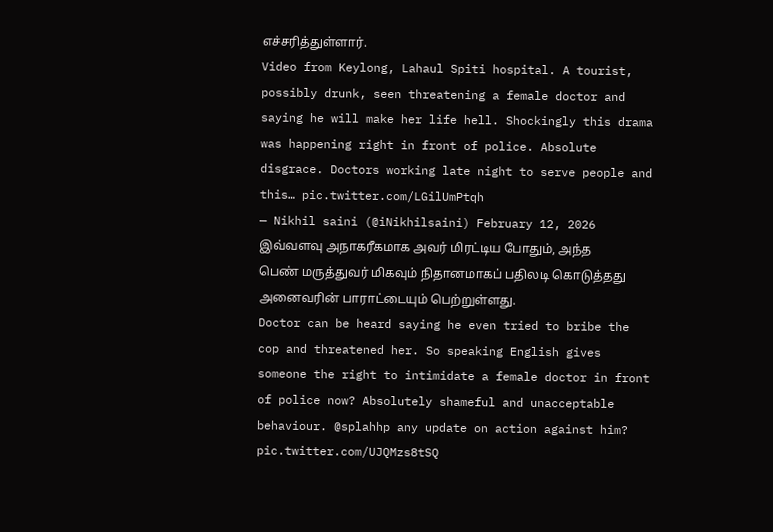எச்சரித்துள்ளார்.
Video from Keylong, Lahaul Spiti hospital. A tourist, possibly drunk, seen threatening a female doctor and saying he will make her life hell. Shockingly this drama was happening right in front of police. Absolute disgrace. Doctors working late night to serve people and this… pic.twitter.com/LGilUmPtqh
— Nikhil saini (@iNikhilsaini) February 12, 2026
இவ்வளவு அநாகரீகமாக அவர் மிரட்டிய போதும், அந்த பெண் மருத்துவர் மிகவும் நிதானமாகப் பதிலடி கொடுத்தது அனைவரின் பாராட்டையும் பெற்றுள்ளது.
Doctor can be heard saying he even tried to bribe the cop and threatened her. So speaking English gives someone the right to intimidate a female doctor in front of police now? Absolutely shameful and unacceptable behaviour. @splahhp any update on action against him? pic.twitter.com/UJQMzs8tSQ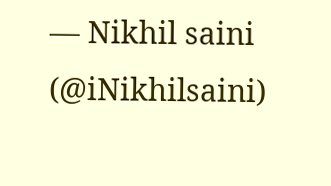— Nikhil saini (@iNikhilsaini)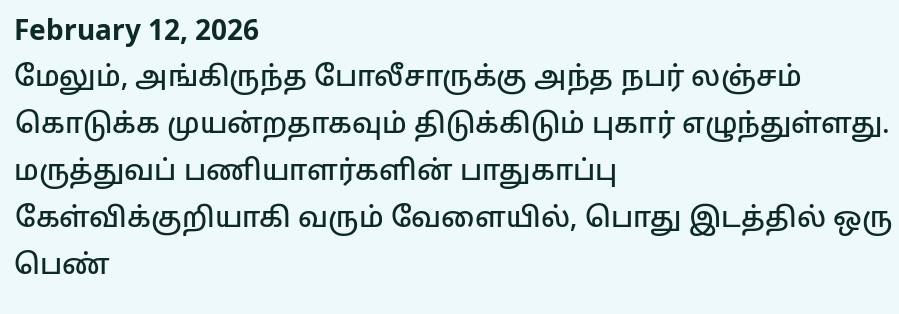February 12, 2026
மேலும், அங்கிருந்த போலீசாருக்கு அந்த நபர் லஞ்சம் கொடுக்க முயன்றதாகவும் திடுக்கிடும் புகார் எழுந்துள்ளது. மருத்துவப் பணியாளர்களின் பாதுகாப்பு கேள்விக்குறியாகி வரும் வேளையில், பொது இடத்தில் ஒரு பெண்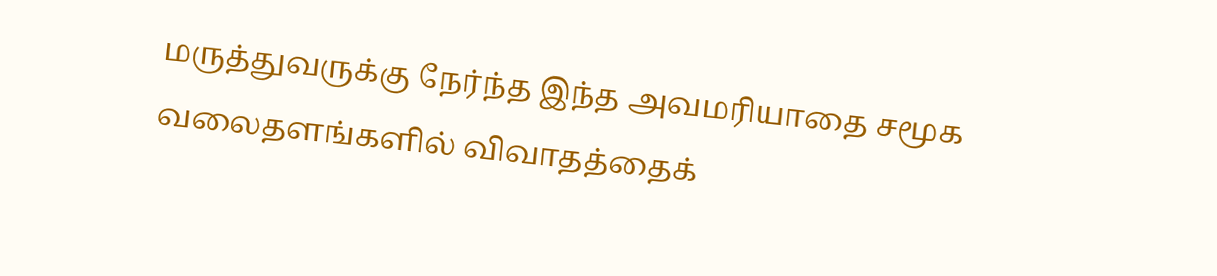மருத்துவருக்கு நேர்ந்த இந்த அவமரியாதை சமூக வலைதளங்களில் விவாதத்தைக்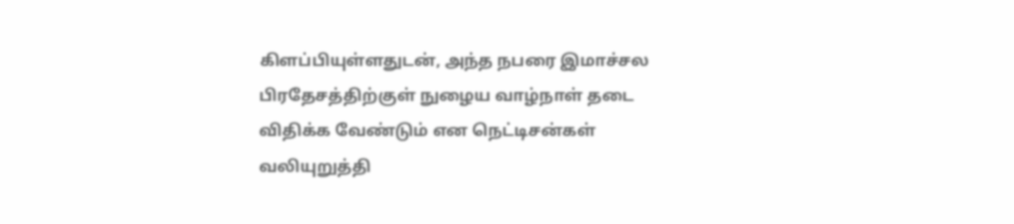கிளப்பியுள்ளதுடன், அந்த நபரை இமாச்சல பிரதேசத்திற்குள் நுழைய வாழ்நாள் தடை விதிக்க வேண்டும் என நெட்டிசன்கள் வலியுறுத்தி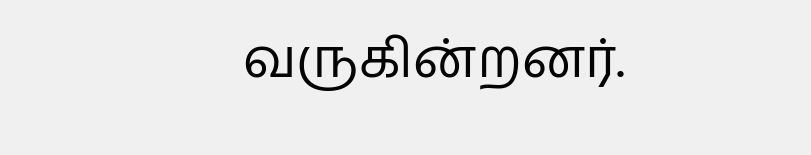வருகின்றனர்.